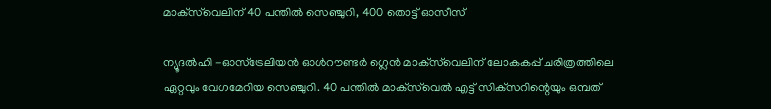മാക്‌സ്‌വെലിന് 40 പന്തില്‍ സെഞ്ചുറി, 400 തൊട്ട് ഓസീസ്

ന്യൂദല്‍ഹി -ഓസ്‌ട്രേലിയന്‍ ഓള്‍റൗണ്ടര്‍ ഗ്ലെന്‍ മാക്‌സ്‌വെലിന് ലോകകപ്പ് ചരിത്രത്തിലെ ഏറ്റവും വേഗമേറിയ സെഞ്ചുറി. 40 പന്തില്‍ മാക്‌സ്‌വെല്‍ എട്ട് സിക്‌സറിന്റെയും ഒമ്പത്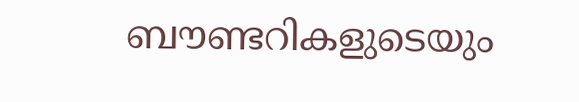ബൗണ്ടറികളുടെയും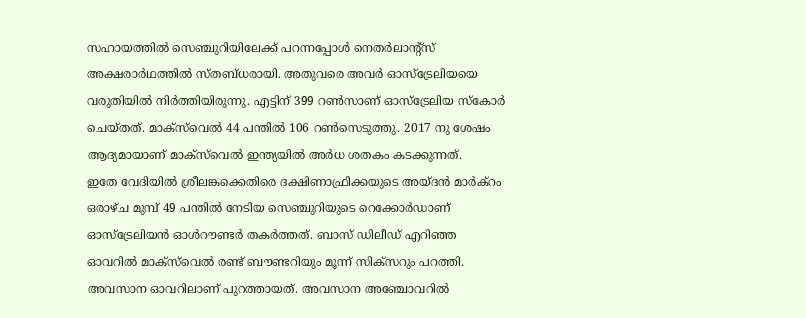സഹായത്തില്‍ സെഞ്ചുറിയിലേക്ക് പറന്നപ്പോള്‍ നെതര്‍ലാന്റ്‌സ് അക്ഷരാര്‍ഥത്തില്‍ സ്തബ്ധരായി. അതുവരെ അവര്‍ ഓസ്‌ട്രേലിയയെ വരുതിയില്‍ നിര്‍ത്തിയിരുന്നു. എട്ടിന് 399 റണ്‍സാണ് ഓസ്‌ട്രേലിയ സ്‌കോര്‍ ചെയ്തത്. മാക്‌സ്‌വെല്‍ 44 പന്തില്‍ 106 റണ്‍സെടുത്തു. 2017 നു ശേഷം ആദ്യമായാണ് മാക്‌സ്‌വെല്‍ ഇന്ത്യയില്‍ അര്‍ധ ശതകം കടക്കുന്നത്.
ഇതേ വേദിയില്‍ ശ്രീലങ്കക്കെതിരെ ദക്ഷിണാഫ്രിക്കയുടെ അയ്ദന്‍ മാര്‍ക്‌റം ഒരാഴ്ച മുമ്പ് 49 പന്തില്‍ നേടിയ സെഞ്ചുറിയുടെ റെക്കോര്‍ഡാണ് ഓസ്‌ട്രേലിയന്‍ ഓള്‍റൗണ്ടര്‍ തകര്‍ത്തത്. ബാസ് ഡിലീഡ് എറിഞ്ഞ ഓവറില്‍ മാക്‌സ്‌വെല്‍ രണ്ട് ബൗണ്ടറിയും മൂന്ന് സിക്‌സറും പറത്തി. അവസാന ഓവറിലാണ് പുറത്തായത്. അവസാന അഞ്ചോവറില്‍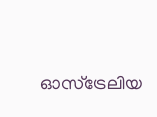ഓസ്‌ട്രേലിയ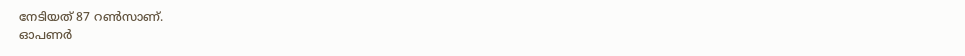നേടിയത് 87 റണ്‍സാണ്.
ഓപണര്‍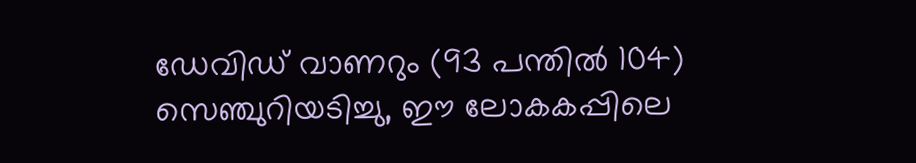ഡേവിഡ് വാണറും (93 പന്തില്‍ 104) സെഞ്ചുറിയടിച്ചു, ഈ ലോകകപ്പിലെ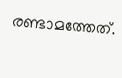രണ്ടാമത്തേത്.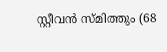സ്റ്റീവന്‍ സ്മിത്തും (68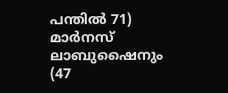പന്തില്‍ 71) മാര്‍നസ് ലാബുഷൈനും (47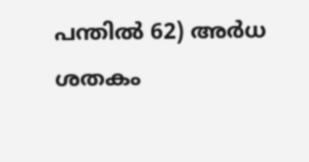പന്തില്‍ 62) അര്‍ധ ശതകം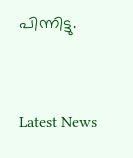പിന്നിട്ടു.


Latest News